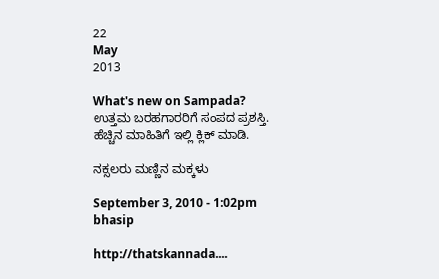22
May
2013

What's new on Sampada?  ಉತ್ತಮ ಬರಹಗಾರರಿಗೆ ಸಂಪದ ಪ್ರಶಸ್ತಿ. ಹೆಚ್ಚಿನ ಮಾಹಿತಿಗೆ ಇಲ್ಲಿ ಕ್ಲಿಕ್ ಮಾಡಿ.

ನಕ್ಸಲರು ಮಣ್ಣಿನ ಮಕ್ಕಳು

September 3, 2010 - 1:02pm
bhasip

http://thatskannada....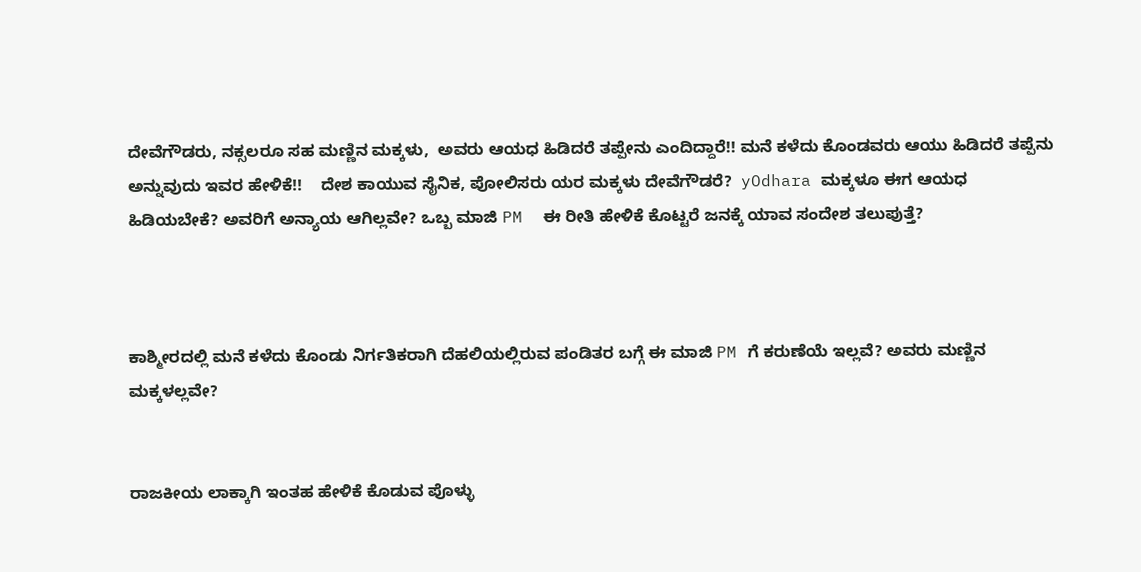ದೇವೆಗೌಡರು, ನಕ್ಸಲರೂ ಸಹ ಮಣ್ಣಿನ ಮಕ್ಕಳು,  ಅವರು ಆಯಧ ಹಿಡಿದರೆ ತಪ್ಪೇನು ಎಂದಿದ್ದಾರೆ!! ಮನೆ ಕಳೆದು ಕೊಂಡವರು ಆಯು ಹಿಡಿದರೆ ತಪ್ಪೆನು ಅನ್ನುವುದು ಇವರ ಹೇಳಿಕೆ!!    ದೇಶ ಕಾಯುವ ಸೈನಿಕ, ಪೋಲಿಸರು ಯರ ಮಕ್ಕಳು ದೇವೆಗೌಡರೆ?  yOdhara ಮಕ್ಕಳೂ ಈಗ ಆಯಧ ಹಿಡಿಯಬೇಕೆ? ಅವರಿಗೆ ಅನ್ಯಾಯ ಆಗಿಲ್ಲವೇ? ಒಬ್ಬ ಮಾಜಿ PM  ಈ ರೀತಿ ಹೇಳಿಕೆ ಕೊಟ್ಟರೆ ಜನಕ್ಕೆ ಯಾವ ಸಂದೇಶ ತಲುಪುತ್ತೆ?



ಕಾಶ್ಮೀರದಲ್ಲಿ ಮನೆ ಕಳೆದು ಕೊಂಡು ನಿರ್ಗತಿಕರಾಗಿ ದೆಹಲಿಯಲ್ಲಿರುವ ಪಂಡಿತರ ಬಗ್ಗೆ ಈ ಮಾಜಿ PM ಗೆ ಕರುಣೆಯೆ ಇಲ್ಲವೆ? ಅವರು ಮಣ್ಣಿನ ಮಕ್ಕಳಲ್ಲವೇ?


ರಾಜಕೀಯ ಲಾಕ್ಕಾಗಿ ಇಂತಹ ಹೇಳಿಕೆ ಕೊಡುವ ಪೊಳ್ಳು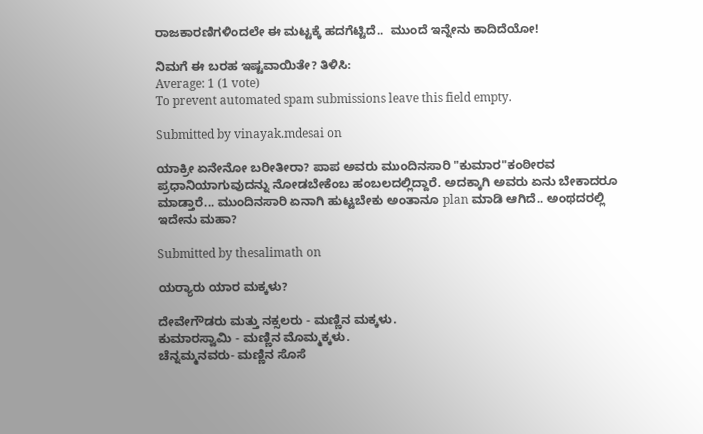ರಾಜಕಾರಣಿಗಳಿಂದಲೇ ಈ ಮಟ್ಟಕ್ಕೆ ಹದಗೆಟ್ಟಿದೆ..  ಮುಂದೆ ಇನ್ನೇನು ಕಾದಿದೆಯೋ!

ನಿಮಗೆ ಈ ಬರಹ ಇಷ್ಟವಾಯಿತೇ? ತಿಳಿಸಿ:
Average: 1 (1 vote)
To prevent automated spam submissions leave this field empty.

Submitted by vinayak.mdesai on

ಯಾಕ್ರೀ ಏನೇನೋ ಬರೀತೀರಾ? ಪಾಪ ಅವರು ಮುಂದಿನಸಾರಿ "ಕುಮಾರ"ಕಂಠೀರವ ಪ್ರಧಾನಿಯಾಗುವುದನ್ನು ನೋಡಬೇಕೆಂಬ ಹಂಬಲದಲ್ಲಿದ್ದಾರೆ. ಅದಕ್ಕಾಗಿ ಅವರು ಏನು ಬೇಕಾದರೂ ಮಾಡ್ತಾರೆ... ಮುಂದಿನಸಾರಿ ಏನಾಗಿ ಹುಟ್ಟಬೇಕು ಅಂತಾನೂ plan ಮಾಡಿ ಆಗಿದೆ.. ಅಂಥದರಲ್ಲಿ ಇದೇನು ಮಹಾ?

Submitted by thesalimath on

ಯರ‍್ಯಾರು ಯಾರ ಮಕ್ಕಳು?

ದೇವೇಗೌಡರು ಮತ್ತು ನಕ್ಸಲರು - ಮಣ್ಣಿನ ಮಕ್ಕಳು.
ಕುಮಾರಸ್ವಾಮಿ - ಮಣ್ಣಿನ ಮೊಮ್ಮಕ್ಕಳು.
ಚೆನ್ನಮ್ಮನವರು- ಮಣ್ಣಿನ ಸೊಸೆ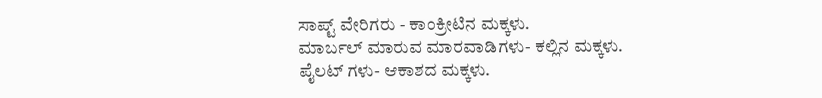ಸಾಪ್ಟ್ ವೇರಿಗರು - ಕಾಂಕ್ರೀಟಿನ ಮಕ್ಕಳು.
ಮಾರ್ಬಲ್ ಮಾರುವ ಮಾರವಾಡಿಗಳು- ಕಲ್ಲಿನ ಮಕ್ಕಳು.
ಪೈಲಟ್ ಗಳು- ಆಕಾಶದ ಮಕ್ಕಳು.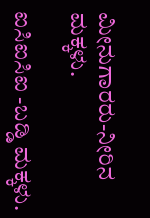ಮೀನುಗಾರರು-ನೀರಿನ ಮಕ್ಕಳು.

ಐಸಿಐಸಿಐ -ಬಡ್ಡಿ ಮಕ್ಕಳು.